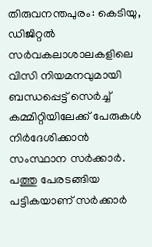തിരുവനന്തപുരം: കെടിയു, ഡിജിറ്റൽ സർവകലാശാലകളിലെ വിസി നിയമനവുമായി ബന്ധപ്പെട്ട് സെർച്ച് കമ്മിറ്റിയിലേക്ക് പേരുകൾ നിർദേശിക്കാൻ സംസ്ഥാന സർക്കാർ. പത്തു പേരടങ്ങിയ പട്ടികയാണ് സർക്കാർ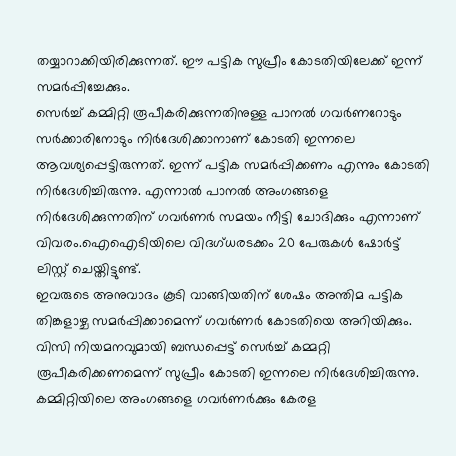തയ്യാറാക്കിയിരിക്കുന്നത്. ഈ പട്ടിക സുപ്രീം കോടതിയിലേക്ക് ഇന്ന് സമർപ്പിച്ചേക്കും.
സെർച്ച് കമ്മിറ്റി രൂപീകരിക്കുന്നതിനുള്ള പാനൽ ഗവർണറോടും സർക്കാരിനോടും നിർദേശിക്കാനാണ് കോടതി ഇന്നലെ ആവശ്യപ്പെട്ടിരുന്നത്. ഇന്ന് പട്ടിക സമർപ്പിക്കണം എന്നും കോടതി നിർദേശിച്ചിരുന്നു. എന്നാൽ പാനൽ അംഗങ്ങളെ നിർദേശിക്കുന്നതിന് ഗവർണർ സമയം നീട്ടി ചോദിക്കും എന്നാണ് വിവരം.ഐഐടിയിലെ വിദഗ്ധരടക്കം 20 പേരുകൾ ഷോർട്ട് ലിസ്റ്റ് ചെയ്തിട്ടുണ്ട്.
ഇവരുടെ അനുവാദം കൂടി വാങ്ങിയതിന് ശേഷം അന്തിമ പട്ടിക തിങ്കളാഴ്ച സമർപ്പിക്കാമെന്ന് ഗവർണർ കോടതിയെ അറിയിക്കും. വിസി നിയമനവുമായി ബന്ധപ്പെട്ട് സെർച്ച് കമ്മറ്റി രൂപീകരിക്കണമെന്ന് സുപ്രീം കോടതി ഇന്നലെ നിർദേശിച്ചിരുന്നു. കമ്മിറ്റിയിലെ അംഗങ്ങളെ ഗവർണർക്കും കേരള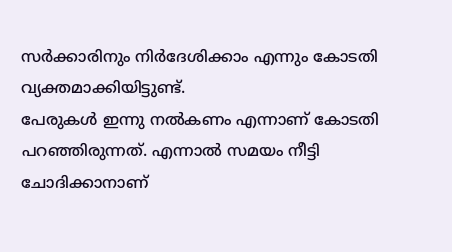സർക്കാരിനും നിർദേശിക്കാം എന്നും കോടതി വ്യക്തമാക്കിയിട്ടുണ്ട്.
പേരുകൾ ഇന്നു നൽകണം എന്നാണ് കോടതി പറഞ്ഞിരുന്നത്. എന്നാൽ സമയം നീട്ടി ചോദിക്കാനാണ്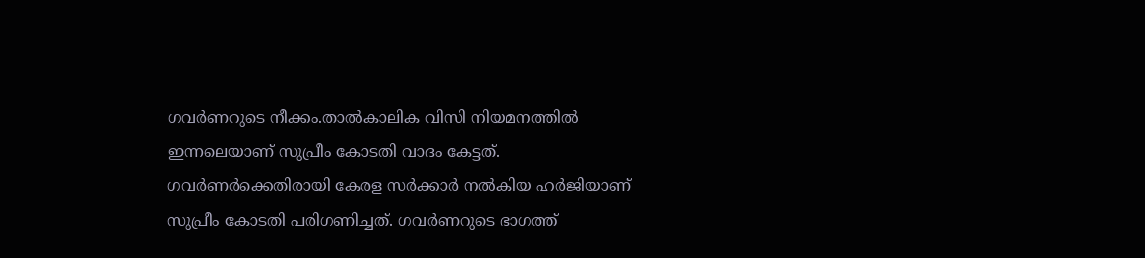ഗവർണറുടെ നീക്കം.താൽകാലിക വിസി നിയമനത്തിൽ ഇന്നലെയാണ് സുപ്രീം കോടതി വാദം കേട്ടത്. ഗവർണർക്കെതിരായി കേരള സർക്കാർ നൽകിയ ഹർജിയാണ് സുപ്രീം കോടതി പരിഗണിച്ചത്. ഗവർണറുടെ ഭാഗത്ത്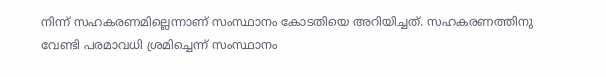നിന്ന് സഹകരണമില്ലെന്നാണ് സംസ്ഥാനം കോടതിയെ അറിയിച്ചത്. സഹകരണത്തിനു വേണ്ടി പരമാവധി ശ്രമിച്ചെന്ന് സംസ്ഥാനം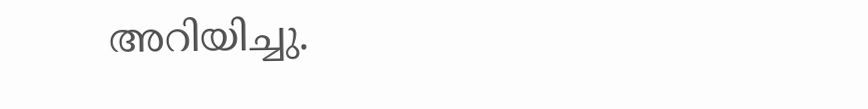അറിയിച്ചു.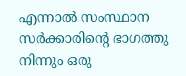എന്നാൽ സംസ്ഥാന സർക്കാരിന്റെ ഭാഗത്തു നിന്നും ഒരു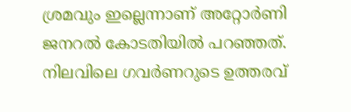ശ്രമവും ഇല്ലെന്നാണ് അറ്റോർണി ജനറൽ കോടതിയിൽ പറഞ്ഞത്. നിലവിലെ ഗവർണറുടെ ഉത്തരവ്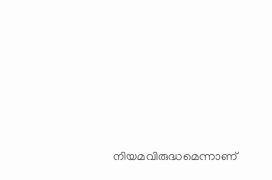നിയമവിരുദ്ധമെന്നാണ്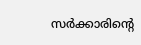സർക്കാരിൻ്റെ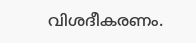വിശദീകരണം.